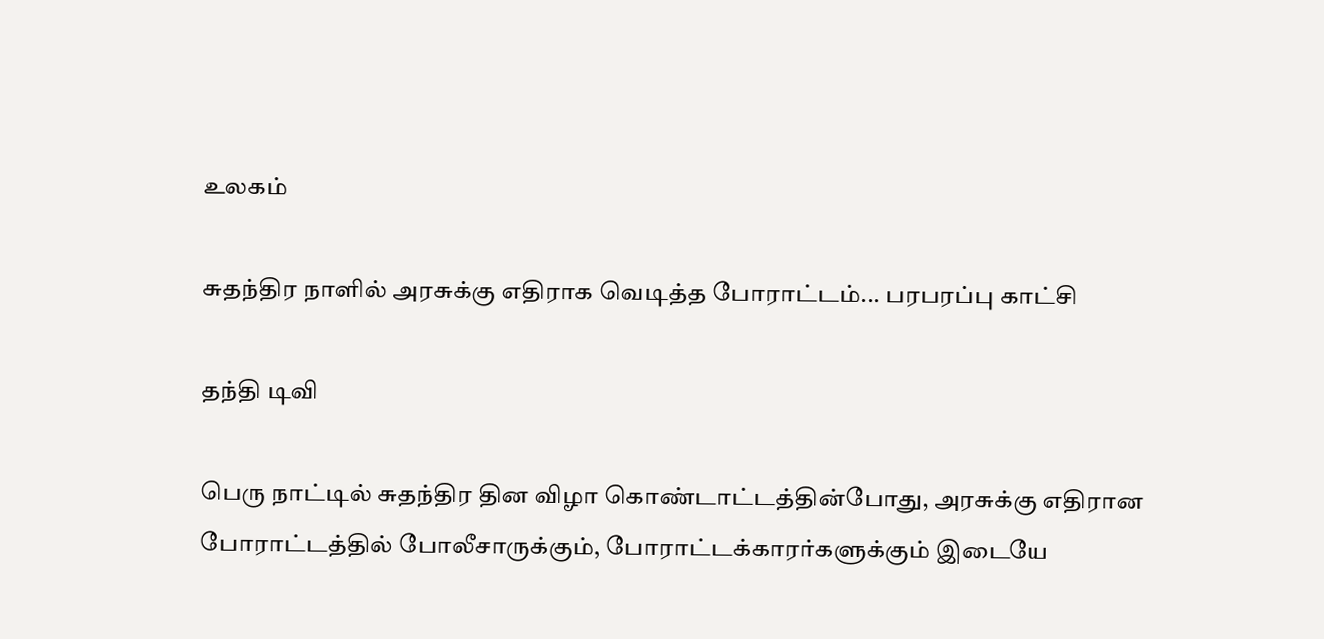உலகம்

சுதந்திர நாளில் அரசுக்கு எதிராக வெடித்த போராட்டம்... பரபரப்பு காட்சி

தந்தி டிவி

பெரு நாட்டில் சுதந்திர தின விழா கொண்டாட்டத்தின்போது, அரசுக்கு எதிரான போராட்டத்தில் போலீசாருக்கும், போராட்டக்காரர்களுக்கும் இடையே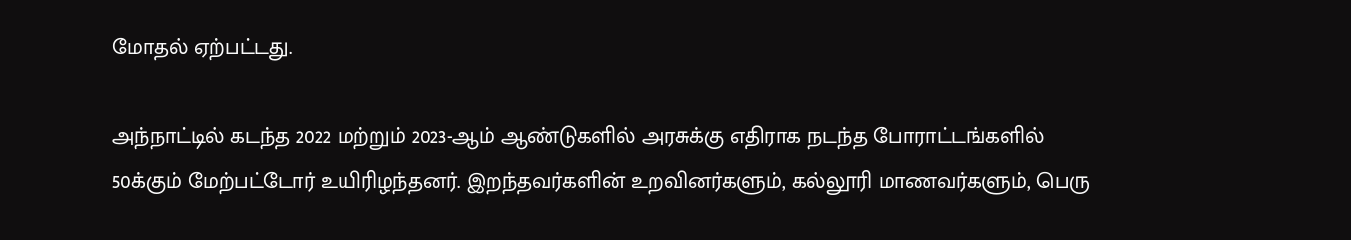மோதல் ஏற்பட்டது.

அந்நாட்டில் கடந்த 2022 மற்றும் 2023-ஆம் ஆண்டுகளில் அரசுக்கு எதிராக நடந்த போராட்டங்களில் 50க்கும் மேற்பட்டோர் உயிரிழந்தனர். இறந்தவர்களின் உறவினர்களும், கல்லூரி மாணவர்களும், பெரு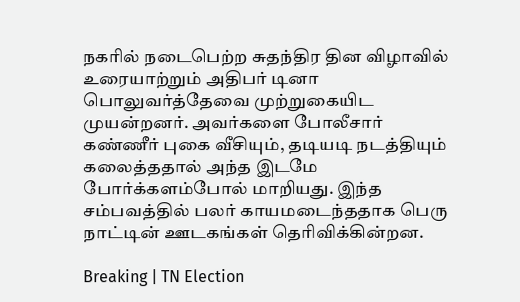நகரில் நடைபெற்ற சுதந்திர தின விழாவில் உரையாற்றும் அதிபர் டினா பொலுவர்த்தேவை முற்றுகையிட முயன்றனர். அவர்களை போலீசார் கண்ணீர் புகை வீசியும், தடியடி நடத்தியும் கலைத்ததால் அந்த இடமே போர்க்களம்போல் மாறியது. இந்த சம்பவத்தில் பலர் காயமடைந்ததாக பெரு நாட்டின் ஊடகங்கள் தெரிவிக்கின்றன.

Breaking | TN Election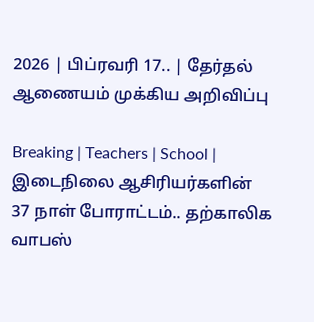2026 | பிப்ரவரி 17.. | தேர்தல் ஆணையம் முக்கிய அறிவிப்பு

Breaking | Teachers | School | இடைநிலை ஆசிரியர்களின் 37 நாள் போராட்டம்.. தற்காலிக வாபஸ்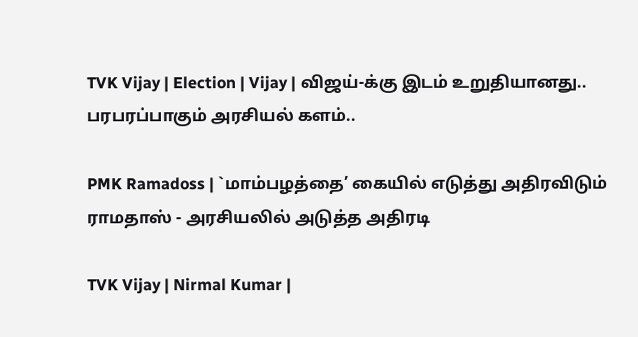TVK Vijay | Election | Vijay | விஜய்-க்கு இடம் உறுதியானது.. பரபரப்பாகும் அரசியல் களம்..

PMK Ramadoss | `மாம்பழத்தை’ கையில் எடுத்து அதிரவிடும் ராமதாஸ் - அரசியலில் அடுத்த அதிரடி

TVK Vijay | Nirmal Kumar |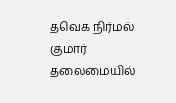தவெக நிர்மல் குமார் தலைமையில்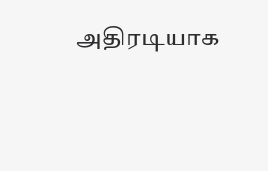அதிரடியாக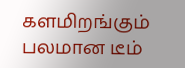களமிறங்கும் பலமான டீம்